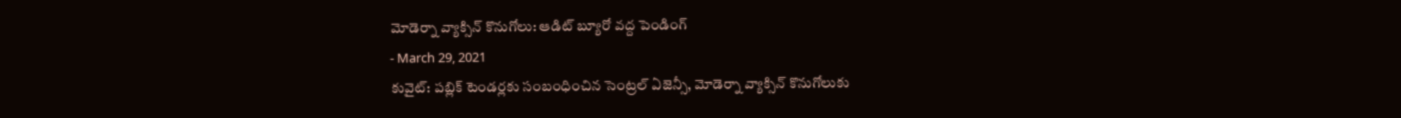మోడెర్నా వ్యాక్సిన్ కొనుగోలు: ఆడిట్ బ్యూరో వద్ద పెండింగ్
- March 29, 2021
కువైట్: పబ్లిక్ టెండర్లకు సంబంధించిన సెంట్రల్ ఏజెన్సీ, మోడెర్నా వ్యాక్సిన్ కొనుగోలుకు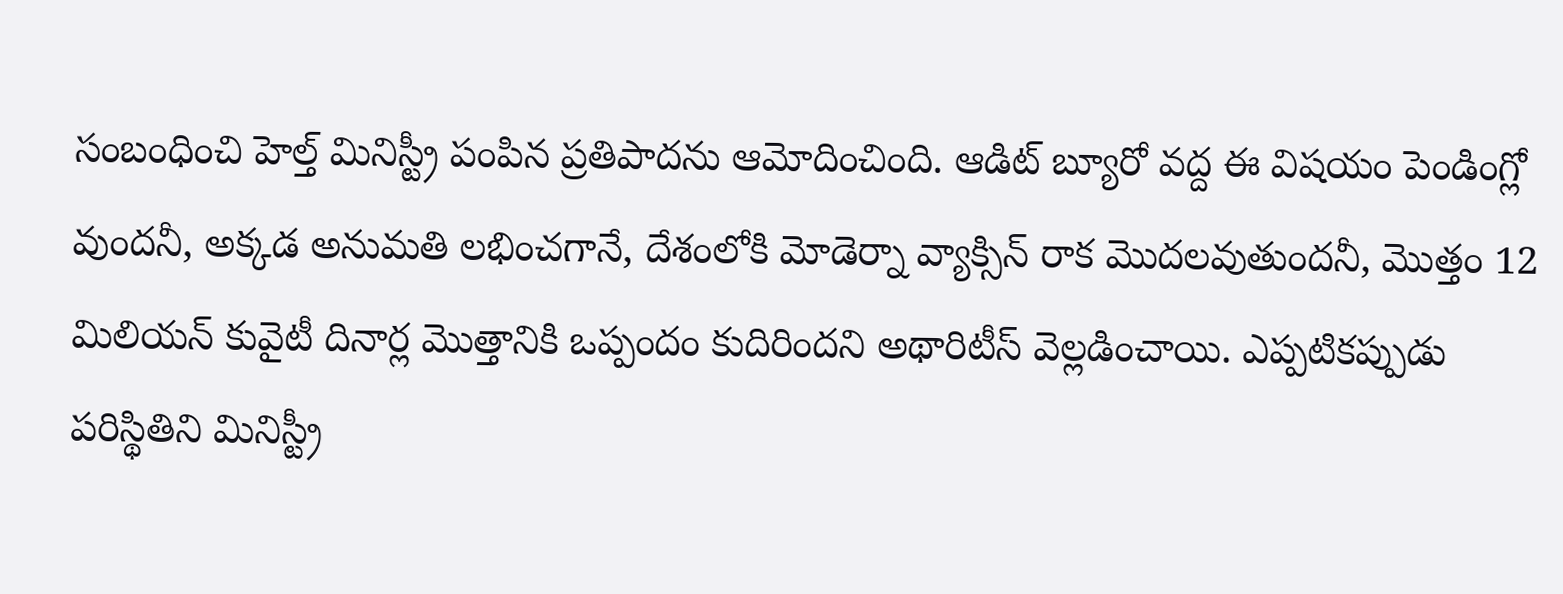సంబంధించి హెల్త్ మినిస్ట్రీ పంపిన ప్రతిపాదను ఆమోదించింది. ఆడిట్ బ్యూరో వద్ద ఈ విషయం పెండింగ్లో వుందనీ, అక్కడ అనుమతి లభించగానే, దేశంలోకి మోడెర్నా వ్యాక్సిన్ రాక మొదలవుతుందనీ, మొత్తం 12 మిలియన్ కువైటీ దినార్ల మొత్తానికి ఒప్పందం కుదిరిందని అథారిటీస్ వెల్లడించాయి. ఎప్పటికప్పుడు పరిస్థితిని మినిస్ట్రీ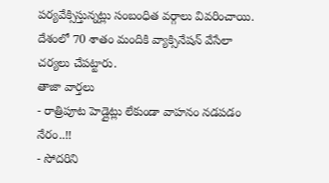పర్యవేక్సిస్తున్నట్లు సంబంధిత వర్గాలు వివరించాయి. దేశంలో 70 శాతం మందికి వ్యాక్సినేషన్ వేసేలా చర్యలు చేపట్టారు.
తాజా వార్తలు
- రాత్రిపూట హెడ్లైట్లు లేకుండా వాహనం నడపడం నేరం..!!
- సోదరిని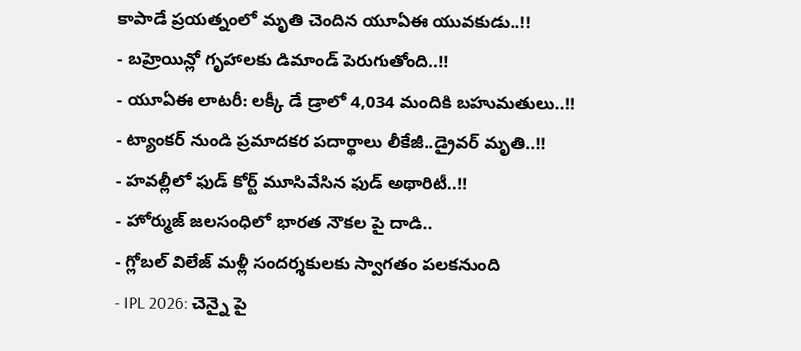కాపాడే ప్రయత్నంలో మృతి చెందిన యూఏఈ యువకుడు..!!
- బహ్రెయిన్లో గృహాలకు డిమాండ్ పెరుగుతోంది..!!
- యూఏఈ లాటరీ: లక్కీ డే డ్రాలో 4,034 మందికి బహుమతులు..!!
- ట్యాంకర్ నుండి ప్రమాదకర పదార్థాలు లీకేజీ..డ్రైవర్ మృతి..!!
- హవల్లీలో ఫుడ్ కోర్ట్ మూసివేసిన ఫుడ్ అథారిటీ..!!
- హోర్ముజ్ జలసంధిలో భారత నౌకల పై దాడి..
- గ్లోబల్ విలేజ్ మళ్లీ సందర్శకులకు స్వాగతం పలకనుంది
- IPL 2026: చెన్నై పై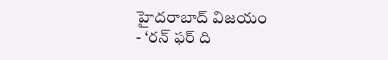హైదరాబాద్ విజయం
- ‘రన్ ఫర్ ది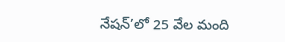నేషన్’లో 25 వేల మంది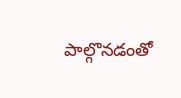పాల్గొనడంతో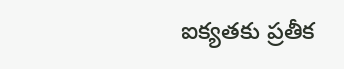ఐక్యతకు ప్రతీక